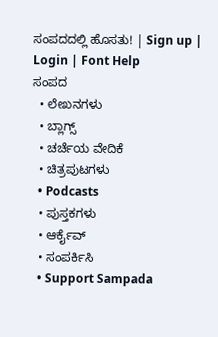ಸಂಪದದಲ್ಲಿ ಹೊಸತು! | Sign up | Login | Font Help
ಸಂಪದ
  • ಲೇಖನಗಳು
  • ಬ್ಲಾಗ್ಸ್
  • ಚರ್ಚೆಯ ವೇದಿಕೆ
  • ಚಿತ್ರಪುಟಗಳು
  • Podcasts
  • ಪುಸ್ತಕಗಳು
  • ಆರ್ಕೈವ್
  • ಸಂಪರ್ಕಿಸಿ
  • Support Sampada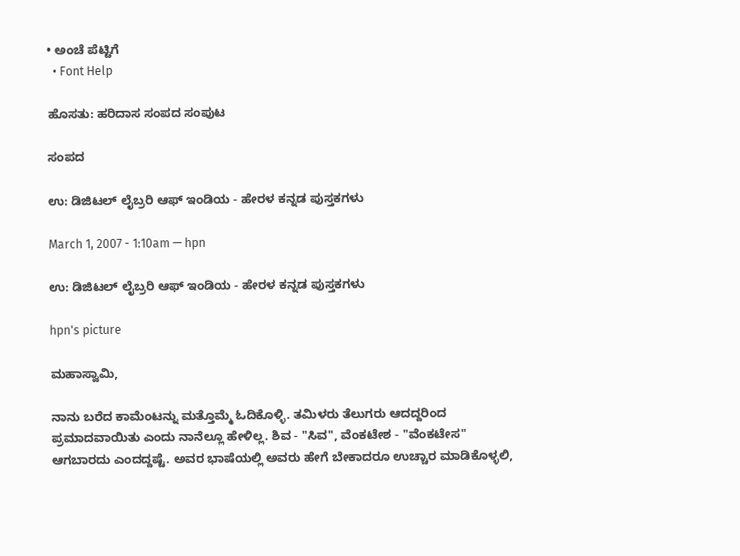• ಅಂಚೆ ಪೆಟ್ಟಿಗೆ
  • Font Help

ಹೊಸತು: ಹರಿದಾಸ ಸಂಪದ ಸಂಪುಟ

ಸಂಪದ

ಉ: ಡಿಜಿಟಲ್ ಲೈಬ್ರರಿ ಆಫ್ ಇಂಡಿಯ - ಹೇರಳ ಕನ್ನಡ ಪುಸ್ತಕಗಳು

March 1, 2007 - 1:10am — hpn

ಉ: ಡಿಜಿಟಲ್ ಲೈಬ್ರರಿ ಆಫ್ ಇಂಡಿಯ - ಹೇರಳ ಕನ್ನಡ ಪುಸ್ತಕಗಳು

hpn's picture

ಮಹಾಸ್ವಾಮಿ,

ನಾನು ಬರೆದ ಕಾಮೆಂಟನ್ನು ಮತ್ತೊಮ್ಮೆ ಓದಿಕೊಳ್ಳಿ. ತಮಿಳರು ತೆಲುಗರು ಆದದ್ದರಿಂದ ಪ್ರಮಾದವಾಯಿತು ಎಂದು ನಾನೆಲ್ಲೂ ಹೇಳಿಲ್ಲ. ಶಿವ - "ಸಿವ", ವೆಂಕಟೇಶ - "ವೆಂಕಟೇಸ" ಆಗಬಾರದು ಎಂದದ್ದಷ್ಟೆ. ಅವರ ಭಾಷೆಯಲ್ಲಿ ಅವರು ಹೇಗೆ ಬೇಕಾದರೂ ಉಚ್ಚಾರ ಮಾಡಿಕೊಳ್ಳಲಿ,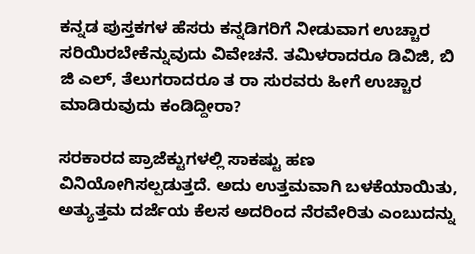ಕನ್ನಡ ಪುಸ್ತಕಗಳ ಹೆಸರು ಕನ್ನಡಿಗರಿಗೆ ನೀಡುವಾಗ ಉಚ್ಚಾರ ಸರಿಯಿರಬೇಕೆನ್ನುವುದು ವಿವೇಚನೆ. ತಮಿಳರಾದರೂ ಡಿವಿಜಿ, ಬಿ ಜಿ ಎಲ್, ತೆಲುಗರಾದರೂ ತ ರಾ ಸುರವರು ಹೀಗೆ ಉಚ್ಚಾರ ಮಾಡಿರುವುದು ಕಂಡಿದ್ದೀರಾ?

ಸರಕಾರದ ಪ್ರಾಜೆಕ್ಟುಗಳಲ್ಲಿ ಸಾಕಷ್ಟು ಹಣ ವಿನಿಯೋಗಿಸಲ್ಪಡುತ್ತದೆ. ಅದು ಉತ್ತಮವಾಗಿ ಬಳಕೆಯಾಯಿತು, ಅತ್ಯುತ್ತಮ ದರ್ಜೆಯ ಕೆಲಸ ಅದರಿಂದ ನೆರವೇರಿತು ಎಂಬುದನ್ನು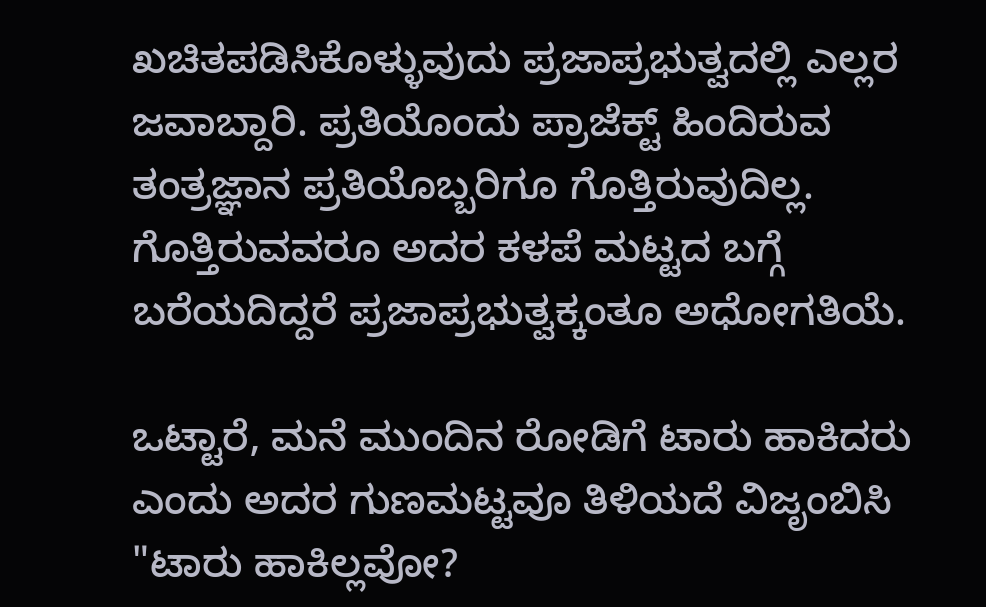ಖಚಿತಪಡಿಸಿಕೊಳ್ಳುವುದು ಪ್ರಜಾಪ್ರಭುತ್ವದಲ್ಲಿ ಎಲ್ಲರ ಜವಾಬ್ದಾರಿ. ಪ್ರತಿಯೊಂದು ಪ್ರಾಜೆಕ್ಟ್ ಹಿಂದಿರುವ ತಂತ್ರಜ್ಞಾನ ಪ್ರತಿಯೊಬ್ಬರಿಗೂ ಗೊತ್ತಿರುವುದಿಲ್ಲ. ಗೊತ್ತಿರುವವರೂ ಅದರ ಕಳಪೆ ಮಟ್ಟದ ಬಗ್ಗೆ ಬರೆಯದಿದ್ದರೆ ಪ್ರಜಾಪ್ರಭುತ್ವಕ್ಕಂತೂ ಅಧೋಗತಿಯೆ.

ಒಟ್ಟಾರೆ, ಮನೆ ಮುಂದಿನ ರೋಡಿಗೆ ಟಾರು ಹಾಕಿದರು ಎಂದು ಅದರ ಗುಣಮಟ್ಟವೂ ತಿಳಿಯದೆ ವಿಜೃಂಬಿಸಿ "ಟಾರು ಹಾಕಿಲ್ಲವೋ?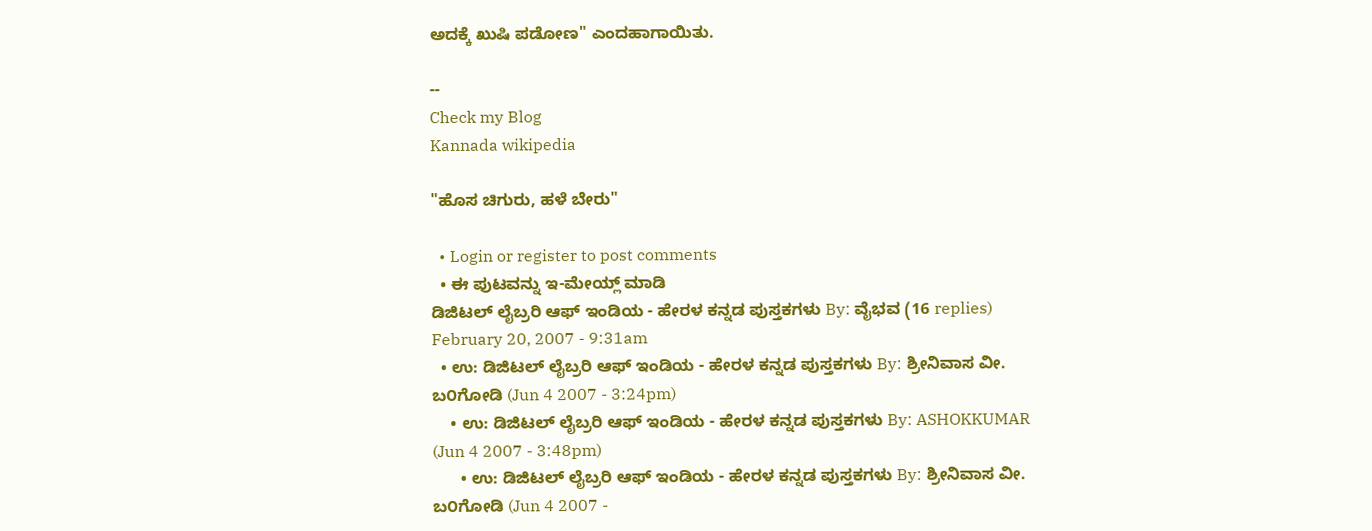ಅದಕ್ಕೆ ಖುಷಿ ಪಡೋಣ" ಎಂದಹಾಗಾಯಿತು.

--
Check my Blog
Kannada wikipedia

"ಹೊಸ ಚಿಗುರು, ಹಳೆ ಬೇರು"

  • Login or register to post comments
  • ಈ ಪುಟವನ್ನು ಇ-ಮೇಯ್ಲ್ ಮಾಡಿ
ಡಿಜಿಟಲ್ ಲೈಬ್ರರಿ ಆಫ್ ಇಂಡಿಯ - ಹೇರಳ ಕನ್ನಡ ಪುಸ್ತಕಗಳು By: ವೈಭವ (16 replies) February 20, 2007 - 9:31am
  • ಉ: ಡಿಜಿಟಲ್ ಲೈಬ್ರರಿ ಆಫ್ ಇಂಡಿಯ - ಹೇರಳ ಕನ್ನಡ ಪುಸ್ತಕಗಳು By: ಶ್ರೀನಿವಾಸ ವೀ. ಬ೦ಗೋಡಿ (Jun 4 2007 - 3:24pm)
    • ಉ: ಡಿಜಿಟಲ್ ಲೈಬ್ರರಿ ಆಫ್ ಇಂಡಿಯ - ಹೇರಳ ಕನ್ನಡ ಪುಸ್ತಕಗಳು By: ASHOKKUMAR (Jun 4 2007 - 3:48pm)
      • ಉ: ಡಿಜಿಟಲ್ ಲೈಬ್ರರಿ ಆಫ್ ಇಂಡಿಯ - ಹೇರಳ ಕನ್ನಡ ಪುಸ್ತಕಗಳು By: ಶ್ರೀನಿವಾಸ ವೀ. ಬ೦ಗೋಡಿ (Jun 4 2007 -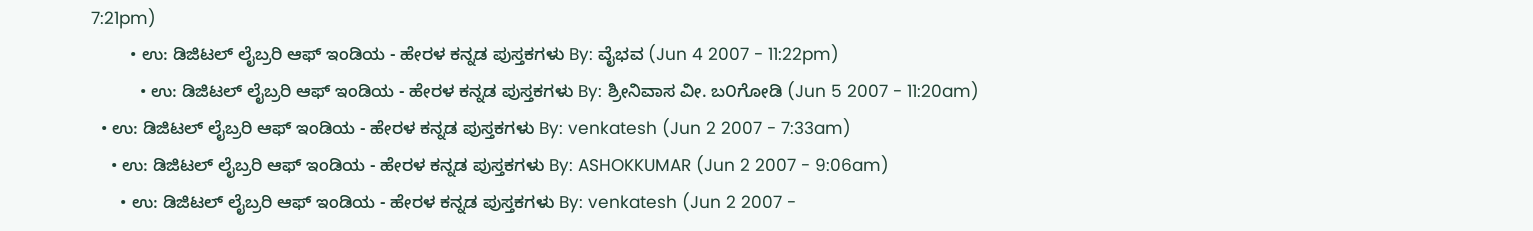7:21pm)
        • ಉ: ಡಿಜಿಟಲ್ ಲೈಬ್ರರಿ ಆಫ್ ಇಂಡಿಯ - ಹೇರಳ ಕನ್ನಡ ಪುಸ್ತಕಗಳು By: ವೈಭವ (Jun 4 2007 - 11:22pm)
          • ಉ: ಡಿಜಿಟಲ್ ಲೈಬ್ರರಿ ಆಫ್ ಇಂಡಿಯ - ಹೇರಳ ಕನ್ನಡ ಪುಸ್ತಕಗಳು By: ಶ್ರೀನಿವಾಸ ವೀ. ಬ೦ಗೋಡಿ (Jun 5 2007 - 11:20am)
  • ಉ: ಡಿಜಿಟಲ್ ಲೈಬ್ರರಿ ಆಫ್ ಇಂಡಿಯ - ಹೇರಳ ಕನ್ನಡ ಪುಸ್ತಕಗಳು By: venkatesh (Jun 2 2007 - 7:33am)
    • ಉ: ಡಿಜಿಟಲ್ ಲೈಬ್ರರಿ ಆಫ್ ಇಂಡಿಯ - ಹೇರಳ ಕನ್ನಡ ಪುಸ್ತಕಗಳು By: ASHOKKUMAR (Jun 2 2007 - 9:06am)
      • ಉ: ಡಿಜಿಟಲ್ ಲೈಬ್ರರಿ ಆಫ್ ಇಂಡಿಯ - ಹೇರಳ ಕನ್ನಡ ಪುಸ್ತಕಗಳು By: venkatesh (Jun 2 2007 -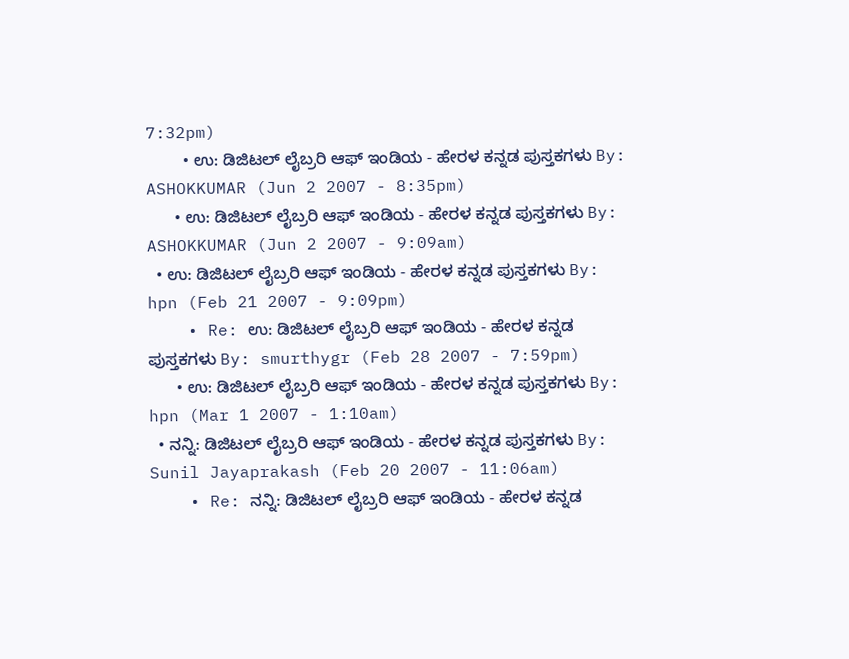7:32pm)
        • ಉ: ಡಿಜಿಟಲ್ ಲೈಬ್ರರಿ ಆಫ್ ಇಂಡಿಯ - ಹೇರಳ ಕನ್ನಡ ಪುಸ್ತಕಗಳು By: ASHOKKUMAR (Jun 2 2007 - 8:35pm)
      • ಉ: ಡಿಜಿಟಲ್ ಲೈಬ್ರರಿ ಆಫ್ ಇಂಡಿಯ - ಹೇರಳ ಕನ್ನಡ ಪುಸ್ತಕಗಳು By: ASHOKKUMAR (Jun 2 2007 - 9:09am)
  • ಉ: ಡಿಜಿಟಲ್ ಲೈಬ್ರರಿ ಆಫ್ ಇಂಡಿಯ - ಹೇರಳ ಕನ್ನಡ ಪುಸ್ತಕಗಳು By: hpn (Feb 21 2007 - 9:09pm)
    • Re: ಉ: ಡಿಜಿಟಲ್ ಲೈಬ್ರರಿ ಆಫ್ ಇಂಡಿಯ - ಹೇರಳ ಕನ್ನಡ ಪುಸ್ತಕಗಳು By: smurthygr (Feb 28 2007 - 7:59pm)
      • ಉ: ಡಿಜಿಟಲ್ ಲೈಬ್ರರಿ ಆಫ್ ಇಂಡಿಯ - ಹೇರಳ ಕನ್ನಡ ಪುಸ್ತಕಗಳು By: hpn (Mar 1 2007 - 1:10am)
  • ನನ್ನಿ: ಡಿಜಿಟಲ್ ಲೈಬ್ರರಿ ಆಫ್ ಇಂಡಿಯ - ಹೇರಳ ಕನ್ನಡ ಪುಸ್ತಕಗಳು By: Sunil Jayaprakash (Feb 20 2007 - 11:06am)
    • Re: ನನ್ನಿ: ಡಿಜಿಟಲ್ ಲೈಬ್ರರಿ ಆಫ್ ಇಂಡಿಯ - ಹೇರಳ ಕನ್ನಡ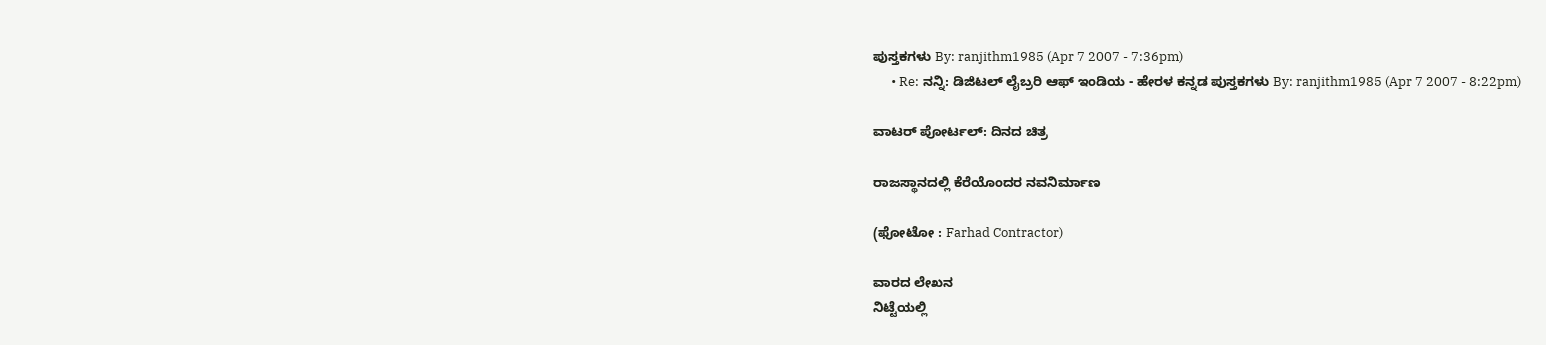ಪುಸ್ತಕಗಳು By: ranjithm1985 (Apr 7 2007 - 7:36pm)
      • Re: ನನ್ನಿ: ಡಿಜಿಟಲ್ ಲೈಬ್ರರಿ ಆಫ್ ಇಂಡಿಯ - ಹೇರಳ ಕನ್ನಡ ಪುಸ್ತಕಗಳು By: ranjithm1985 (Apr 7 2007 - 8:22pm)

ವಾಟರ್ ಪೋರ್ಟಲ್: ದಿನದ ಚಿತ್ರ

ರಾಜಸ್ಥಾನದಲ್ಲಿ ಕೆರೆಯೊಂದರ ನವನಿರ್ಮಾಣ

(ಫೋಟೋ : Farhad Contractor)

ವಾರದ ಲೇಖನ
ನಿಟ್ಟೆಯಲ್ಲಿ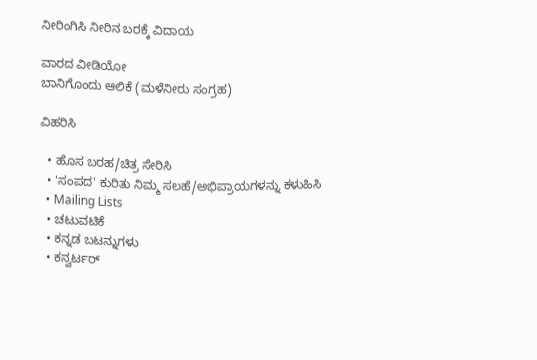ನೀರಿಂಗಿಸಿ ನೀರಿನ ಬರಕ್ಕೆ ವಿದಾಯ

ವಾರದ ವೀಡಿಯೋ
ಬಾನಿಗೊಂದು ಆಲಿಕೆ (ಮಳೆನೀರು ಸಂಗ್ರಹ)

ವಿಹರಿಸಿ

  • ಹೊಸ ಬರಹ/ಚಿತ್ರ ಸೇರಿಸಿ
  • 'ಸಂಪದ' ಕುರಿತು ನಿಮ್ಮ ಸಲಹೆ/ಅಭಿಪ್ರಾಯಗಳನ್ನು ಕಳುಹಿಸಿ
  • Mailing Lists
  • ಚಟುವಟಿಕೆ
  • ಕನ್ನಡ ಬಟನ್ನುಗಳು
  • ಕನ್ವರ್ಟರ್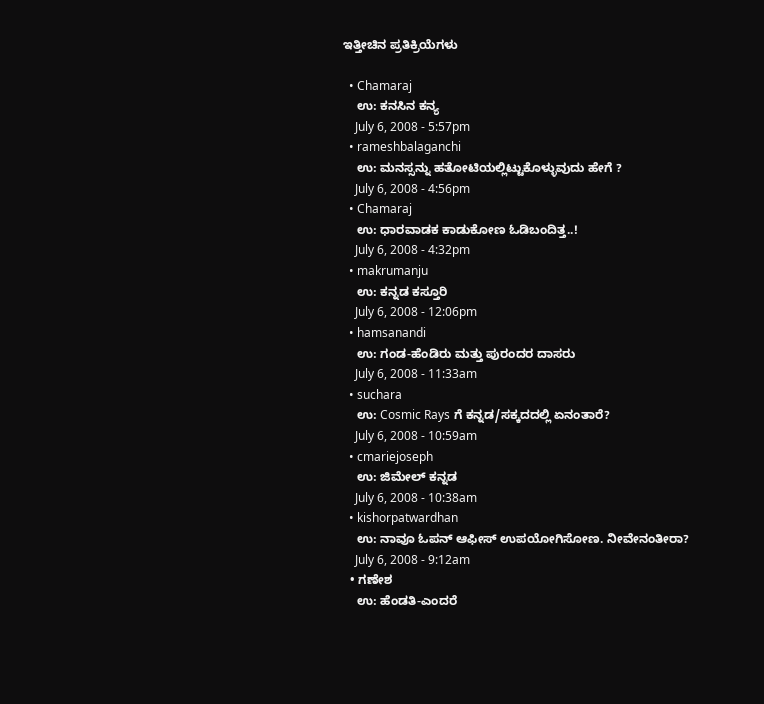ಇತ್ತೀಚಿನ ಪ್ರತಿಕ್ರಿಯೆಗಳು

  • Chamaraj
    ಉ: ಕನಸಿನ ಕನ್ಯ
    July 6, 2008 - 5:57pm
  • rameshbalaganchi
    ಉ: ಮನಸ್ಸನ್ನು ಹತೋಟಿಯಲ್ಲಿಟ್ಟುಕೊಳ್ಳುವುದು ಹೇಗೆ ?
    July 6, 2008 - 4:56pm
  • Chamaraj
    ಉ: ಧಾರವಾಡಕ ಕಾಡುಕೋಣ ಓಡಿಬಂದಿತ್ತ..!
    July 6, 2008 - 4:32pm
  • makrumanju
    ಉ: ಕನ್ನಡ ಕಸ್ತೂರಿ
    July 6, 2008 - 12:06pm
  • hamsanandi
    ಉ: ಗಂಡ-ಹೆಂಡಿರು ಮತ್ತು ಪುರಂದರ ದಾಸರು
    July 6, 2008 - 11:33am
  • suchara
    ಉ: Cosmic Rays ಗೆ ಕನ್ನಡ/ಸಕ್ಕದದಲ್ಲಿ ಏನಂತಾರೆ?
    July 6, 2008 - 10:59am
  • cmariejoseph
    ಉ: ಜಿಮೇಲ್ ಕನ್ನಡ
    July 6, 2008 - 10:38am
  • kishorpatwardhan
    ಉ: ನಾವೂ ಓಪನ್ ಆಫೀಸ್ ಉಪಯೋಗಿಸೋಣ. ನೀವೇನಂತೀರಾ?
    July 6, 2008 - 9:12am
  • ಗಣೇಶ
    ಉ: ಹೆಂಡತಿ-ಎಂದರೆ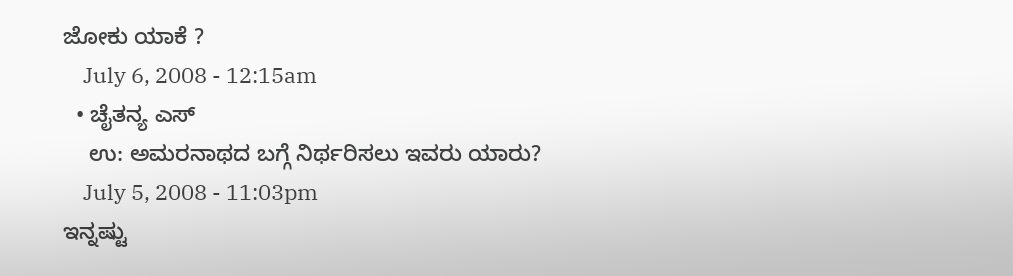ಜೋಕು ಯಾಕೆ ?
    July 6, 2008 - 12:15am
  • ಚೈತನ್ಯ ಎಸ್
    ಉ: ಅಮರನಾಥದ ಬಗ್ಗೆ ನಿರ್ಥರಿಸಲು ಇವರು ಯಾರು?
    July 5, 2008 - 11:03pm
ಇನ್ನಷ್ಟು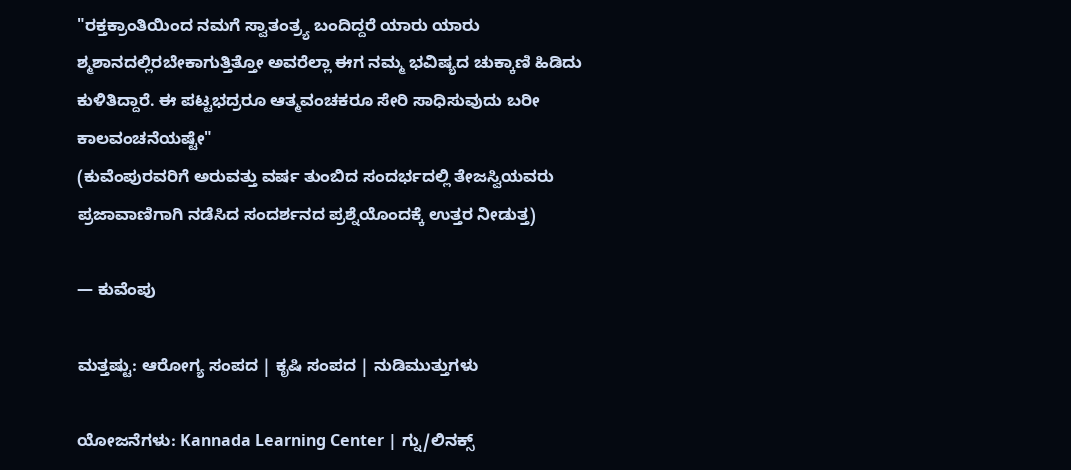"ರಕ್ತಕ್ರಾಂತಿಯಿಂದ ನಮಗೆ ಸ್ವಾತಂತ್ರ್ಯ ಬಂದಿದ್ದರೆ ಯಾರು ಯಾರು ಶ್ಮಶಾನದಲ್ಲಿರಬೇಕಾಗುತ್ತಿತ್ತೋ ಅವರೆಲ್ಲಾ ಈಗ ನಮ್ಮ ಭವಿಷ್ಯದ ಚುಕ್ಕಾಣಿ ಹಿಡಿದು ಕುಳಿತಿದ್ದಾರೆ. ಈ ಪಟ್ಟಭದ್ರರೂ ಆತ್ಮವಂಚಕರೂ ಸೇರಿ ಸಾಧಿಸುವುದು ಬರೀ ಕಾಲವಂಚನೆಯಷ್ಟೇ"
(ಕುವೆಂಪುರವರಿಗೆ ಅರುವತ್ತು ವರ್ಷ ತುಂಬಿದ ಸಂದರ್ಭದಲ್ಲಿ ತೇಜಸ್ವಿಯವರು ಪ್ರಜಾವಾಣಿಗಾಗಿ ನಡೆಸಿದ ಸಂದರ್ಶನದ ಪ್ರಶ್ನೆಯೊಂದಕ್ಕೆ ಉತ್ತರ ನೀಡುತ್ತ)

— ಕುವೆಂಪು

ಮತ್ತಷ್ಟು: ಆರೋಗ್ಯ ಸಂಪದ | ಕೃಷಿ ಸಂಪದ | ನುಡಿಮುತ್ತುಗಳು

ಯೋಜನೆಗಳು: Kannada Learning Center | ಗ್ನು/ಲಿನಕ್ಸ್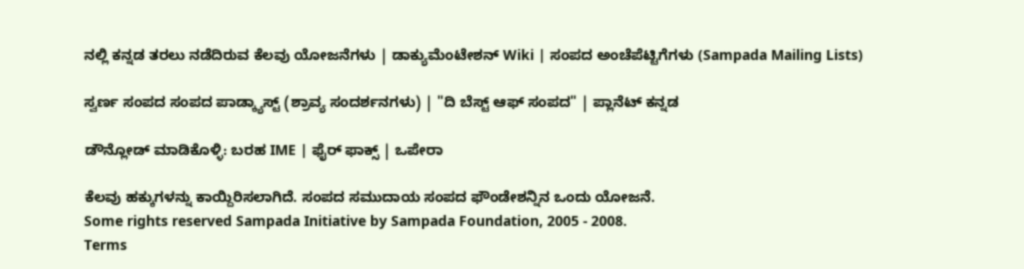ನಲ್ಲಿ ಕನ್ನಡ ತರಲು ನಡೆದಿರುವ ಕೆಲವು ಯೋಜನೆಗಳು | ಡಾಕ್ಯುಮೆಂಟೇಶನ್ Wiki | ಸಂಪದ ಅಂಚೆಪೆಟ್ಟಿಗೆಗಳು (Sampada Mailing Lists)

ಸ್ವರ್ಣ ಸಂಪದ ಸಂಪದ ಪಾಡ್ಕ್ಯಾಸ್ಟ್ (ಶ್ರಾವ್ಯ ಸಂದರ್ಶನಗಳು) | "ದಿ ಬೆಸ್ಟ್ ಆಫ್ ಸಂಪದ" | ಪ್ಲಾನೆಟ್ ಕನ್ನಡ

ಡೌನ್ಲೋಡ್ ಮಾಡಿಕೊಳ್ಳಿ: ಬರಹ IME | ಫೈರ್ ಫಾಕ್ಸ್ | ಒಪೇರಾ

ಕೆಲವು ಹಕ್ಕುಗಳನ್ನು ಕಾಯ್ದಿರಿಸಲಾಗಿದೆ. ಸಂಪದ ಸಮುದಾಯ ಸಂಪದ ಫೌಂಡೇಶನ್ನಿನ ಒಂದು ಯೋಜನೆ.
Some rights reserved Sampada Initiative by Sampada Foundation, 2005 - 2008.
Terms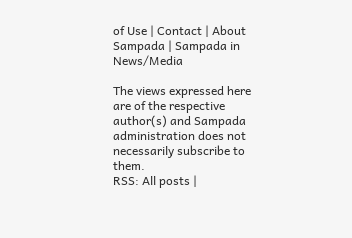of Use | Contact | About Sampada | Sampada in News/Media

The views expressed here are of the respective author(s) and Sampada administration does not necessarily subscribe to them.
RSS: All posts |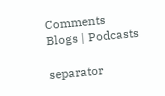Comments
Blogs | Podcasts

separator